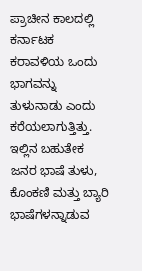ಪ್ರಾಚೀನ ಕಾಲದಲ್ಲಿ ಕರ್ನಾಟಕ ಕರಾವಳಿಯ ಒಂದು ಭಾಗವನ್ನು ತುಳುನಾಡು ಎಂದು ಕರೆಯಲಾಗುತ್ತಿತ್ತು. ಇಲ್ಲಿನ ಬಹುತೇಕ ಜನರ ಭಾಷೆ ತುಳು, ಕೊಂಕಣಿ ಮತ್ತು ಬ್ಯಾರಿ ಭಾಷೆಗಳನ್ನಾಡುವ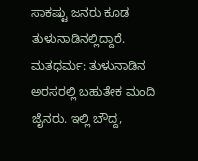ಸಾಕಷ್ಟು ಜನರು ಕೂಡ ತುಳುನಾಡಿನಲ್ಲಿದ್ದಾರೆ. ಮತಧರ್ಮ: ತುಳುನಾಡಿನ ಅರಸರಲ್ಲಿ ಬಹುತೇಕ ಮಂದಿ ಜೈನರು. ಇಲ್ಲಿ ಬೌದ್ದ,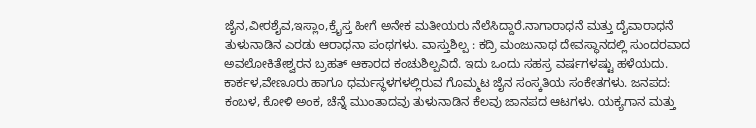ಜೈನ,ವೀರಶೈವ,ಇಸ್ಲಾಂ,ಕ್ರೈಸ್ತ ಹೀಗೆ ಅನೇಕ ಮತೀಯರು ನೆಲೆಸಿದ್ದಾರೆ.ನಾಗಾರಾಧನೆ ಮತ್ತು ದೈವಾರಾಧನೆ ತುಳುನಾಡಿನ ಎರಡು ಆರಾಧನಾ ಪಂಥಗಳು. ವಾಸ್ತುಶಿಲ್ಪ : ಕದ್ರಿ ಮಂಜುನಾಥ ದೇವಸ್ಥಾನದಲ್ಲಿ ಸುಂದರವಾದ ಅವಲೋಕಿತೇಶ್ವರನ ಬ್ರಹತ್ ಆಕಾರದ ಕಂಚುಶಿಲ್ಪವಿದೆ. ಇದು ಒಂದು ಸಹಸ್ರ ವರ್ಷಗಳಷ್ಟು ಹಳೆಯದು. ಕಾರ್ಕಳ,ವೇಣೂರು ಹಾಗೂ ಧರ್ಮಸ್ಥಳಗಳಲ್ಲಿರುವ ಗೊಮ್ಮಟ ಜೈನ ಸಂಸ್ಕತಿಯ ಸಂಕೇತಗಳು. ಜನಪದ: ಕಂಬಳ, ಕೋಳಿ ಅಂಕ, ಚೆನ್ನೆ ಮುಂತಾದವು ತುಳುನಾಡಿನ ಕೆಲವು ಜಾನಪದ ಆಟಗಳು. ಯಕ್ಯಗಾನ ಮತ್ತು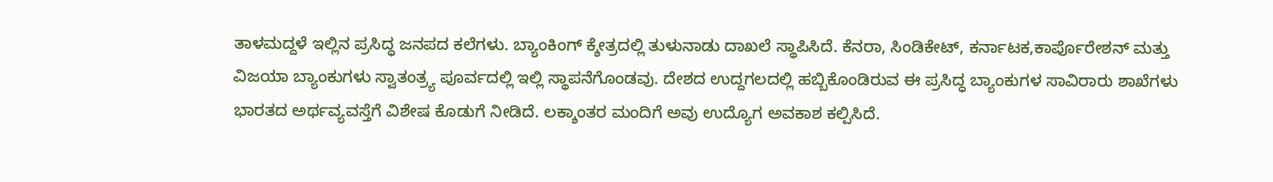ತಾಳಮದ್ದಳೆ ಇಲ್ಲಿನ ಪ್ರಸಿದ್ಧ ಜನಪದ ಕಲೆಗಳು. ಬ್ಯಾಂಕಿಂಗ್ ಕ್ಶೇತ್ರದಲ್ಲಿ ತುಳುನಾಡು ದಾಖಲೆ ಸ್ಥಾಪಿಸಿದೆ. ಕೆನರಾ, ಸಿಂಡಿಕೇಟ್, ಕರ್ನಾಟಕ,ಕಾರ್ಪೊರೇಶನ್ ಮತ್ತು ವಿಜಯಾ ಬ್ಯಾಂಕುಗಳು ಸ್ವಾತಂತ್ರ್ಯ ಪೂರ್ವದಲ್ಲಿ ಇಲ್ಲಿ ಸ್ಥಾಪನೆಗೊಂಡವು. ದೇಶದ ಉದ್ದಗಲದಲ್ಲಿ ಹಬ್ಬಿಕೊಂಡಿರುವ ಈ ಪ್ರಸಿದ್ಧ ಬ್ಯಾಂಕುಗಳ ಸಾವಿರಾರು ಶಾಖೆಗಳು ಭಾರತದ ಅರ್ಥವ್ಯವಸ್ತೆಗೆ ವಿಶೇಷ ಕೊಡುಗೆ ನೀಡಿದೆ. ಲಕ್ಶಾಂತರ ಮಂದಿಗೆ ಅವು ಉದ್ಯೊಗ ಅವಕಾಶ ಕಲ್ಪಿಸಿದೆ.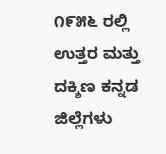೧೯೫೬ ರಲ್ಲಿ ಉತ್ತರ ಮತ್ತು ದಕ್ಶಿಣ ಕನ್ನಡ ಜಿಲ್ಲೆಗಳು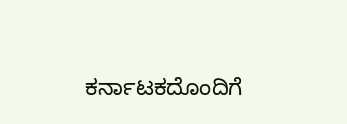ಕರ್ನಾಟಕದೊಂದಿಗೆ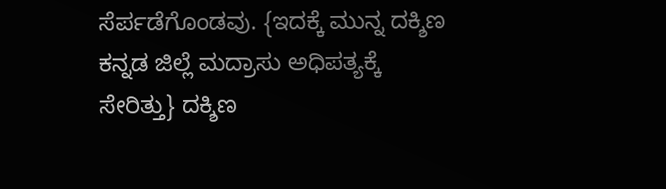ಸೆರ್ಪಡೆಗೊಂಡವು. {ಇದಕ್ಕೆ ಮುನ್ನ ದಕ್ಶಿಣ ಕನ್ನಡ ಜಿಲ್ಲೆ ಮದ್ರಾಸು ಅಧಿಪತ್ಯಕ್ಕೆ ಸೇರಿತ್ತು} ದಕ್ಶಿಣ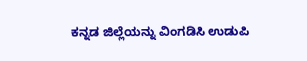ಕನ್ನಡ ಜಿಲ್ಲೆಯನ್ನು ವಿಂಗಡಿಸಿ ಉಡುಪಿ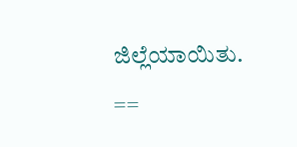ಜಿಲ್ಲೆಯಾಯಿತು. ==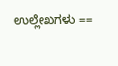ಉಲ್ಲೇಖಗಳು ==